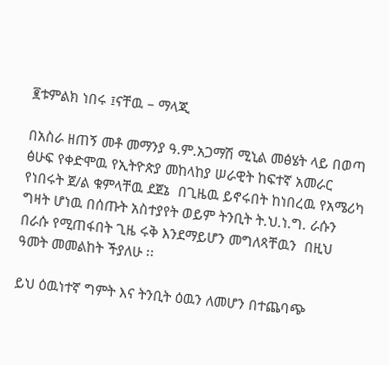፪ቱምልክ ነበሩ ፤ናቸዉ – ማላጂ

በአስራ ዘጠኝ መቶ መማንያ ዓ.ም.አጋማሽ ሚኒል መፅሄት ላይ በወጣ ፅሁፍ የቀድሞዉ የኢትዮጵያ መከላከያ ሠራዊት ከፍተኛ አመራር የነበሩት ጀ/ል ቁምላቸዉ ደጀኔ  በጊዜዉ ይኖሩበት ከነበረዉ የአሜሪካ ግዛት ሆነዉ በሰጡት አስተያየት ወይም ትንቢት ት.ህ.ነ.ግ. ራሱን በራሱ የሚጠፋበት ጊዜ ሩቅ እንደማይሆን መግለጻቸዉን  በዚህ ዓመት መመልከት ችያለሁ ፡፡

ይህ ዕዉነተኛ ግምት እና ትንቢት ዕዉን ለመሆን በተጨባጭ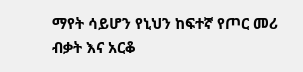ማየት ሳይሆን የኒህን ከፍተኛ የጦር መሪ ብቃት እና አርቆ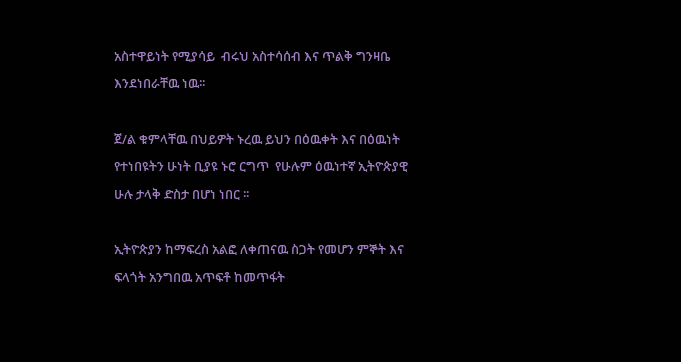አስተዋይነት የሚያሳይ  ብሩህ አስተሳሰብ እና ጥልቅ ግንዛቤ እንደነበራቸዉ ነዉ፡፡

ጀ/ል ቁምላቸዉ በህይዎት ኑረዉ ይህን በዕዉቀት እና በዕዉነት የተነበዩትን ሁነት ቢያዩ ኑሮ ርግጥ  የሁሉም ዕዉነተኛ ኢትዮጵያዊ ሁሉ ታላቅ ድስታ በሆነ ነበር ፡፡

ኢትዮጵያን ከማፍረስ አልፎ ለቀጠናዉ ስጋት የመሆን ምኞት እና ፍላጎት አንግበዉ አጥፍቶ ከመጥፋት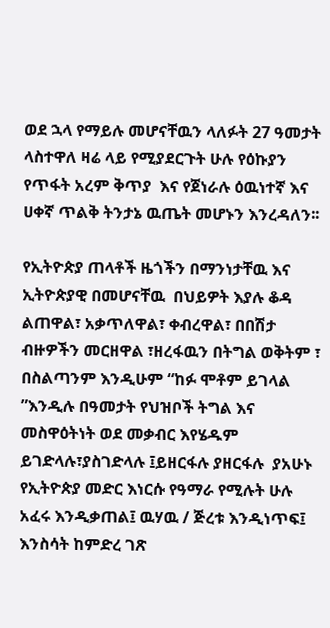ወደ ኋላ የማይሉ መሆናቸዉን ላለፉት 27 ዓመታት ላስተዋለ ዛሬ ላይ የሚያደርጉት ሁሉ የዕኩያን የጥፋት አረም ቅጥያ  እና የጀነራሉ ዕዉነተኛ እና ሀቀኛ ጥልቅ ትንታኔ ዉጤት መሆኑን እንረዳለን፡፡

የኢትዮጵያ ጠላቶች ዜጎችን በማንነታቸዉ እና ኢትዮጵያዊ በመሆናቸዉ  በህይዎት እያሉ ቆዳ  ልጠዋል፣ አቃጥለዋል፣ ቀብረዋል፣ በበሽታ ብዙዎችን መርዘዋል ፣ዘረፋዉን በትግል ወቅትም ፣ በስልጣንም እንዲሁም “ከፉ ሞቶም ይገላል ”እንዲሉ በዓመታት የህዝቦች ትግል እና መስዋዕትነት ወደ መቃብር እየሄዱም ይገድላሉ፣ያስገድላሉ ፤ይዘርፋሉ ያዘርፋሉ  ያአሁኑ የኢትዮጵያ መድር እነርሱ የዓማራ የሚሉት ሁሉ  አፈሩ እንዲቃጠል፤ ዉሃዉ / ጅረቱ እንዲነጥፍ፤ እንስሳት ከምድረ ገጽ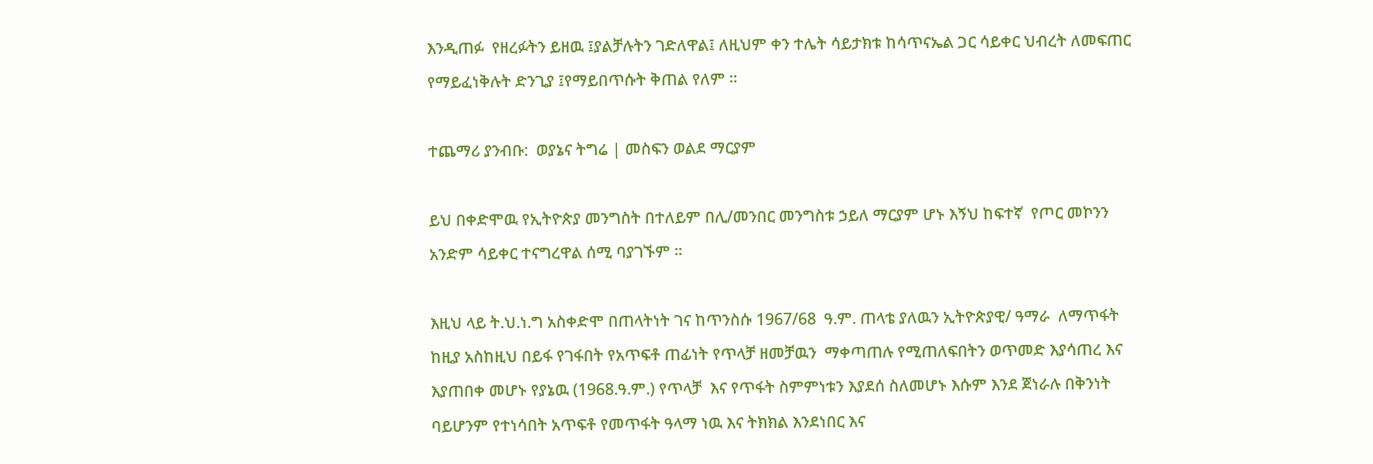እንዲጠፉ  የዘረፉትን ይዘዉ ፤ያልቻሉትን ገድለዋል፤ ለዚህም ቀን ተሌት ሳይታክቱ ከሳጥናኤል ጋር ሳይቀር ህብረት ለመፍጠር  የማይፈነቅሉት ድንጊያ ፤የማይበጥሱት ቅጠል የለም ፡፡

ተጨማሪ ያንብቡ:  ወያኔና ትግሬ | መስፍን ወልደ ማርያም

ይህ በቀድሞዉ የኢትዮጵያ መንግስት በተለይም በሊ/መንበር መንግስቱ ኃይለ ማርያም ሆኑ እኝህ ከፍተኛ  የጦር መኮንን አንድም ሳይቀር ተናግረዋል ሰሚ ባያገኙም ፡፡

እዚህ ላይ ት.ህ.ነ.ግ አስቀድሞ በጠላትነት ገና ከጥንስሱ 1967/68  ዓ.ም. ጠላቴ ያለዉን ኢትዮጵያዊ/ ዓማራ  ለማጥፋት ከዚያ አስከዚህ በይፋ የገፋበት የአጥፍቶ ጠፊነት የጥላቻ ዘመቻዉን  ማቀጣጠሉ የሚጠለፍበትን ወጥመድ እያሳጠረ እና እያጠበቀ መሆኑ የያኔዉ (1968.ዓ.ም.) የጥላቻ  እና የጥፋት ስምምነቱን እያደሰ ስለመሆኑ እሱም እንደ ጀነራሉ በቅንነት ባይሆንም የተነሳበት አጥፍቶ የመጥፋት ዓላማ ነዉ እና ትክክል እንደነበር እና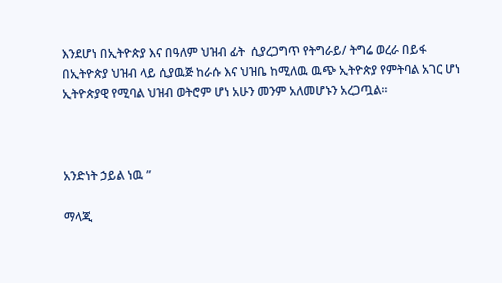እንደሆነ በኢትዮጵያ እና በዓለም ህዝብ ፊት  ሲያረጋግጥ የትግራይ/ ትግሬ ወረራ በይፋ በኢትዮጵያ ህዝብ ላይ ሲያዉጅ ከራሱ እና ህዝቤ ከሚለዉ ዉጭ ኢትዮጵያ የምትባል አገር ሆነ ኢትዮጵያዊ የሚባል ህዝብ ወትሮም ሆነ አሁን መንም አለመሆኑን አረጋጧል፡፡



አንድነት ኃይል ነዉ ”

ማላጂ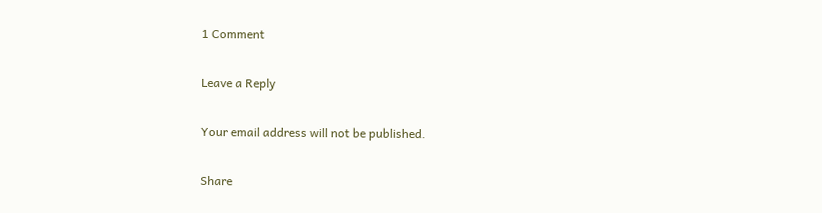1 Comment

Leave a Reply

Your email address will not be published.

Share